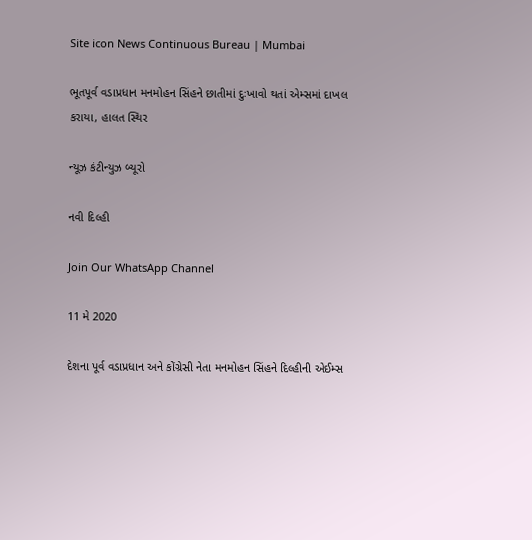Site icon News Continuous Bureau | Mumbai

ભૂતપૂર્વ વડાપ્રધાન મનમોહન સિંહને છાતીમાં દુઃખાવો થતાં એમ્સમાં દાખલ કરાયા, હાલત સ્થિર

ન્યૂઝ કંટીન્યુઝ બ્યૂરો

નવી દિલ્હી

Join Our WhatsApp Channel

11 મે 2020

દેશના પૂર્વ વડાપ્રધાન અને કોંગ્રેસી નેતા મનમોહન સિંહને દિલ્હીની એઈમ્સ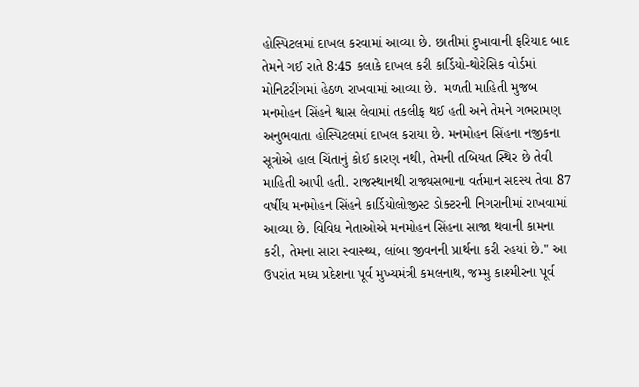હોસ્પિટલમાં દાખલ કરવામાં આવ્યા છે. છાતીમાં દુખાવાની ફરિયાદ બાદ તેમને ગઈ રાતે 8:45 કલાકે દાખલ કરી કાર્ડિયો-થોરેસિક વોર્ડમાં મોનિટરીંગમાં હેઠળ રાખવામાં આવ્યા છે.  મળતી માહિતી મુજબ મનમોહન સિંહને શ્વાસ લેવામાં તકલીફ થઈ હતી અને તેમને ગભરામણ અનુભવાતા હોસ્પિટલમાં દાખલ કરાયા છે. મનમોહન સિંહના નજીકના સૂત્રોએ હાલ ચિંતાનું કોઈ કારણ નથી, તેમની તબિયત સ્થિર છે તેવી માહિતી આપી હતી. રાજસ્થાનથી રાજ્યસભાના વર્તમાન સદસ્ય તેવા 87 વર્ષીય મનમોહન સિંહને કાર્ડિયોલોજીસ્ટ ડોક્ટરની નિગરાનીમાં રાખવામાં આવ્યા છે. વિવિધ નેતાઓએ મનમોહન સિંહના સાજા થવાની કામના કરી, તેમના સારા સ્વાસ્થ્ય, લાંબા જીવનની પ્રાર્થના કરી રહયાં છે." આ ઉપરાંત મધ્ય પ્રદેશના પૂર્વ મુખ્યમંત્રી કમલનાથ, જમ્મુ કાશ્મીરના પૂર્વ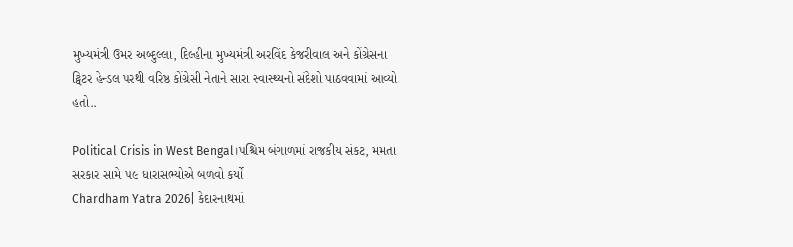મુખ્યમંત્રી ઉમર અબ્દુલ્લા, દિલ્હીના મુખ્યમંત્રી અરવિંદ કેજરીવાલ અને કોંગ્રેસના ટ્વિટર હેન્ડલ પરથી વરિષ્ઠ કોંગ્રેસી નેતાને સારા સ્વાસ્થ્યનો સંદેશો પાઠવવામાં આવ્યો હતો..

Political Crisis in West Bengal।પશ્ચિમ બંગાળમાં રાજકીય સંકટ, મમતા સરકાર સામે ૫૯ ધારાસભ્યોએ બળવો કર્યો
Chardham Yatra 2026| કેદારનાથમાં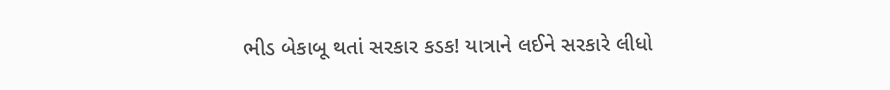ભીડ બેકાબૂ થતાં સરકાર કડક! યાત્રાને લઈને સરકારે લીધો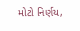મોટો નિર્ણય,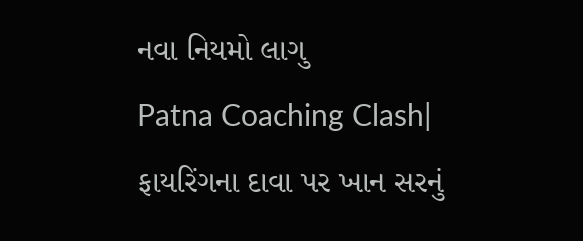નવા નિયમો લાગુ
Patna Coaching Clash| ફાયરિંગના દાવા પર ખાન સરનું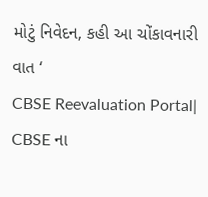મોટું નિવેદન, કહી આ ચોંકાવનારી વાત ‘
CBSE Reevaluation Portal| CBSE ના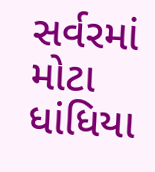સર્વરમાં મોટા ધાંધિયા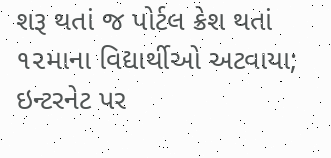શરૂ થતાં જ પોર્ટલ ક્રેશ થતાં ૧૨માના વિદ્યાર્થીઓ અટવાયા; ઇન્ટરનેટ પર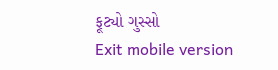ફૂટ્યો ગુસ્સો
Exit mobile version